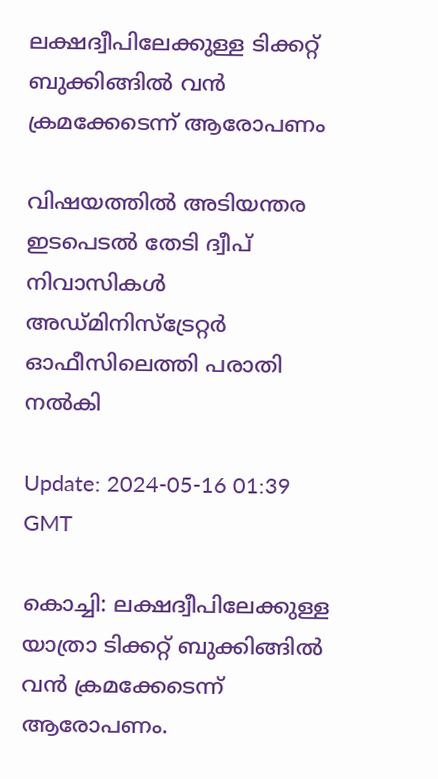ലക്ഷദ്വീപിലേക്കുള്ള ടിക്കറ്റ് ബുക്കിങ്ങിൽ വൻ ക്രമക്കേടെന്ന് ആരോപണം

വിഷയത്തിൽ അടിയന്തര ഇടപെടൽ തേടി ദ്വീപ് നിവാസികൾ അഡ്മിനിസ്ട്രേറ്റർ ഓഫീസിലെത്തി പരാതി നൽകി

Update: 2024-05-16 01:39 GMT

കൊച്ചി: ലക്ഷദ്വീപിലേക്കുള്ള യാത്രാ ടിക്കറ്റ് ബുക്കിങ്ങിൽ വൻ ക്രമക്കേടെന്ന് ആരോപണം.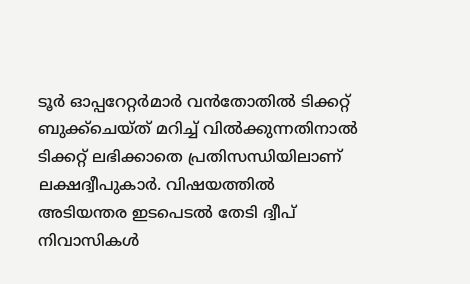ടൂർ ഓപ്പറേറ്റർമാർ വൻതോതിൽ ടിക്കറ്റ് ബുക്ക്ചെയ്ത് മറിച്ച് വിൽക്കുന്നതിനാൽ ടിക്കറ്റ് ലഭിക്കാതെ പ്രതിസന്ധിയിലാണ് ലക്ഷദ്വീപുകാർ. വിഷയത്തിൽ അടിയന്തര ഇടപെടൽ തേടി ദ്വീപ് നിവാസികൾ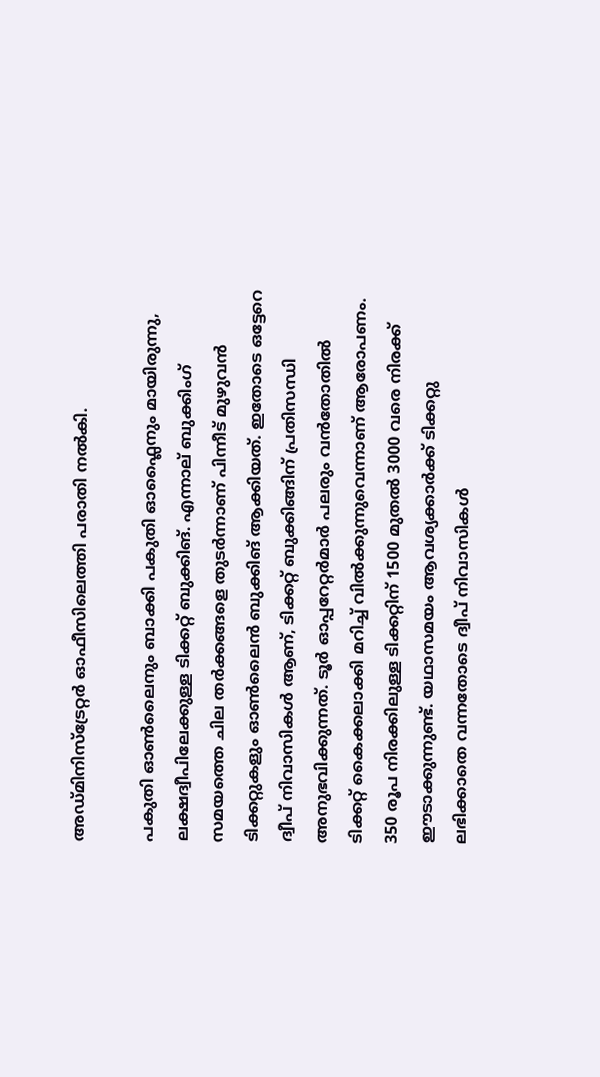അഡ്മിനിസ്ട്രേറ്റർ ഓഫീസിലെത്തി പരാതി നൽകി.

പകുതി ഓൺലൈനും ബാക്കി പകുതി ഓഫ്ലൈനും മായിരുന്നു, ലക്ഷദ്വീപിലേക്കുള്ള ടിക്കറ്റ് ബുക്കിങ്. എന്നാല് ബുക്കിംഗ് സമയത്തെ ചില തർക്കങ്ങളെ തുടർന്നാണ് പിന്നീട് മുഴുവൻ ടിക്കറ്റുകളും ഓൺലൈൻ ബുക്കിങ് ആക്കിയത്. ഇതോടെ ഒട്ടേറെ ദ്വീപ് നിവാസികൾ ആണ്, ടിക്കറ്റ് ബുക്കിങ്ങിന് പ്രതിസന്ധി അനുഭവിക്കുന്നത്. ടൂർ ഓപ്പറേറ്റർമാർ പലരും വൻതോതിൽ ടിക്കറ്റ് കൈക്കലാക്കി മറിച്ച് വിൽക്കുന്നുവെന്നാണ് ആരോപണം. 350 രൂപ നിരക്കിലുള്ള ടിക്കറ്റിന് 1500 മുതൽ 3000 വരെ നിരക്ക് ഈടാക്കുന്നുണ്ട്. യഥാസമയം ആവശ്യക്കാർക്ക് ടിക്കറ്റു ലഭിക്കാതെ വന്നതോടെ ദ്വീപ് നിവാസികൾ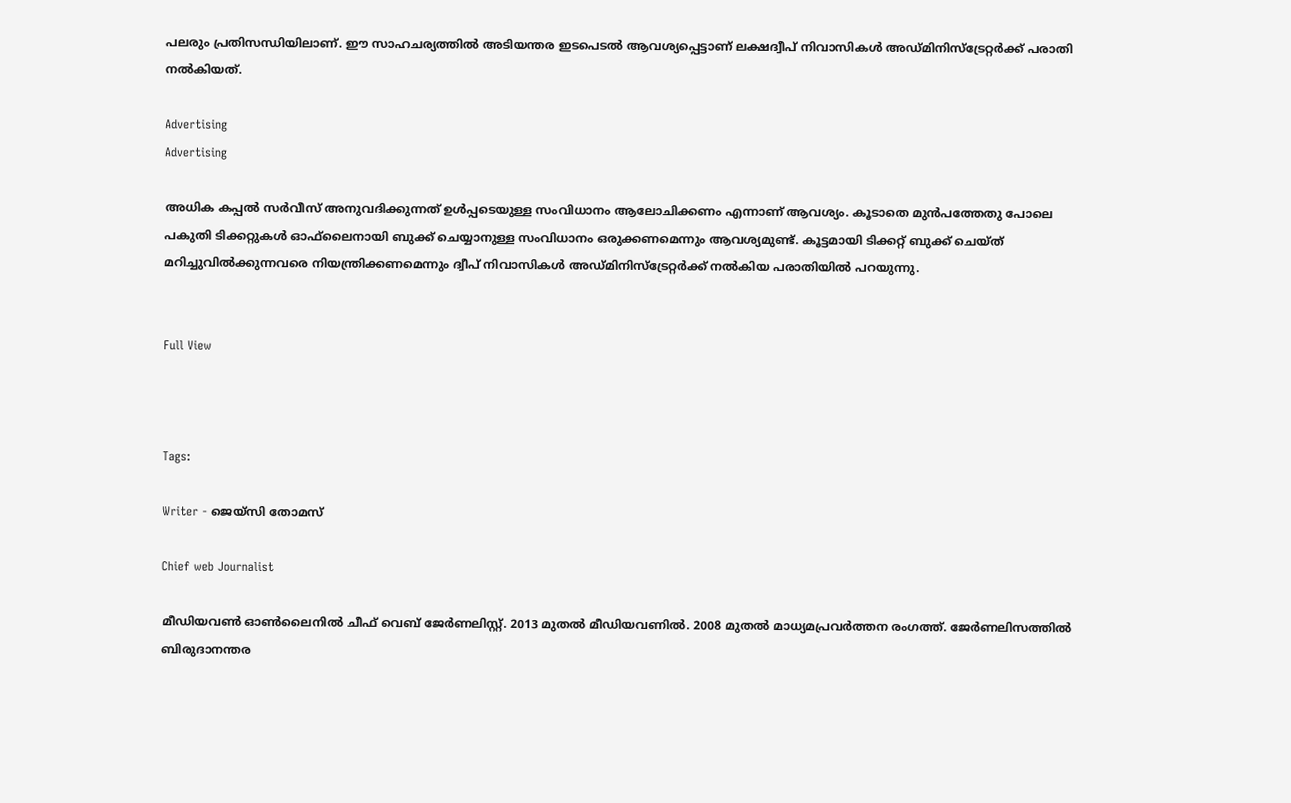പലരും പ്രതിസന്ധിയിലാണ്. ഈ സാഹചര്യത്തിൽ അടിയന്തര ഇടപെടൽ ആവശ്യപ്പെട്ടാണ് ലക്ഷദ്വീപ് നിവാസികൾ അഡ്മിനിസ്ട്രേറ്റർക്ക് പരാതി നൽകിയത്.

Advertising
Advertising

അധിക കപ്പൽ സർവീസ് അനുവദിക്കുന്നത് ഉൾപ്പടെയുള്ള സംവിധാനം ആലോചിക്കണം എന്നാണ് ആവശ്യം. കൂടാതെ മുൻപത്തേതു പോലെ പകുതി ടിക്കറ്റുകൾ ഓഫ്‌ലൈനായി ബുക്ക് ചെയ്യാനുള്ള സംവിധാനം ഒരുക്കണമെന്നും ആവശ്യമുണ്ട്. കൂട്ടമായി ടിക്കറ്റ് ബുക്ക് ചെയ്ത് മറിച്ചുവിൽക്കുന്നവരെ നിയന്ത്രിക്കണമെന്നും ദ്വീപ് നിവാസികൾ അഡ്മിനിസ്ട്രേറ്റർക്ക് നൽകിയ പരാതിയിൽ പറയുന്നു.


Full View



Tags:

Writer - ജെയ്സി തോമസ്

Chief web Journalist

മീഡിയവൺ ഓൺലൈനിൽ ചീഫ് വെബ് ജേർണലിസ്റ്റ്. 2013 മുതൽ മീഡിയവണിൽ. 2008 മുതൽ മാധ്യമപ്രവർത്തന രംഗത്ത്. ജേർണലിസത്തിൽ ബിരുദാനന്തര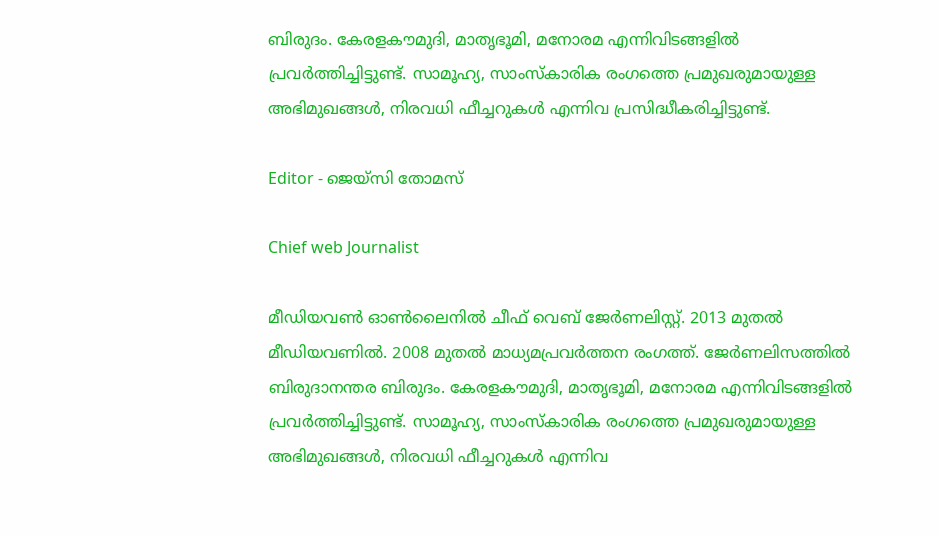ബിരുദം. കേരളകൗമുദി, മാതൃഭൂമി, മനോരമ എന്നിവിടങ്ങളിൽ പ്രവർത്തിച്ചിട്ടുണ്ട്. സാമൂഹ്യ, സാംസ്‌കാരിക രംഗത്തെ പ്രമുഖരുമായുള്ള അഭിമുഖങ്ങൾ, നിരവധി ഫീച്ചറുകൾ എന്നിവ പ്രസിദ്ധീകരിച്ചിട്ടുണ്ട്.

Editor - ജെയ്സി തോമസ്

Chief web Journalist

മീഡിയവൺ ഓൺലൈനിൽ ചീഫ് വെബ് ജേർണലിസ്റ്റ്. 2013 മുതൽ മീഡിയവണിൽ. 2008 മുതൽ മാധ്യമപ്രവർത്തന രംഗത്ത്. ജേർണലിസത്തിൽ ബിരുദാനന്തര ബിരുദം. കേരളകൗമുദി, മാതൃഭൂമി, മനോരമ എന്നിവിടങ്ങളിൽ പ്രവർത്തിച്ചിട്ടുണ്ട്. സാമൂഹ്യ, സാംസ്‌കാരിക രംഗത്തെ പ്രമുഖരുമായുള്ള അഭിമുഖങ്ങൾ, നിരവധി ഫീച്ചറുകൾ എന്നിവ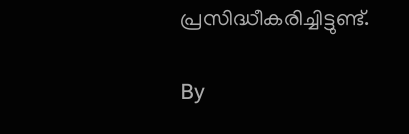പ്രസിദ്ധീകരിച്ചിട്ടുണ്ട്.

By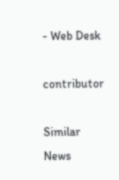- Web Desk

contributor

Similar News